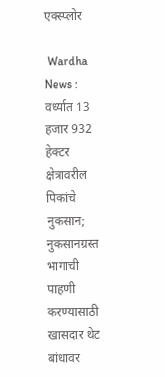एक्स्प्लोर

 Wardha News : वर्ध्यात 13 हजार 932 हेक्टर क्षेत्रावरील पिकांचे नुकसान; नुकसानग्रस्त भागाची पाहणी करण्यासाठी खासदार थेट बांधावर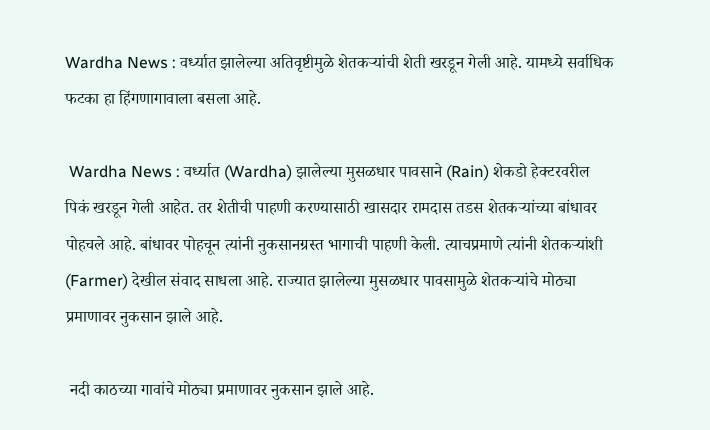Wardha News : वर्ध्यात झालेल्या अतिवृष्टीमुळे शेतकऱ्यांची शेती खरडून गेली आहे. यामध्ये सर्वाधिक फटका हा हिंगणागावाला बसला आहे.

 Wardha News : वर्ध्यात (Wardha) झालेल्या मुसळधार पावसाने (Rain) शेकडो हेक्टरवरील पिकं खरडून गेली आहेत. तर शेतीची पाहणी करण्यासाठी खासदार रामदास तडस शेतकऱ्यांच्या बांधावर पोहचले आहे. बांधावर पोहचून त्यांनी नुकसानग्रस्त भागाची पाहणी केली. त्याचप्रमाणे त्यांनी शेतकऱ्यांशी (Farmer) देखील संवाद साधला आहे. राज्यात झालेल्या मुसळधार पावसामुळे शेतकऱ्यांचे मोठ्या प्रमाणावर नुकसान झाले आहे.

 नदी काठच्या गावांचे मोठ्या प्रमाणावर नुकसान झाले आहे.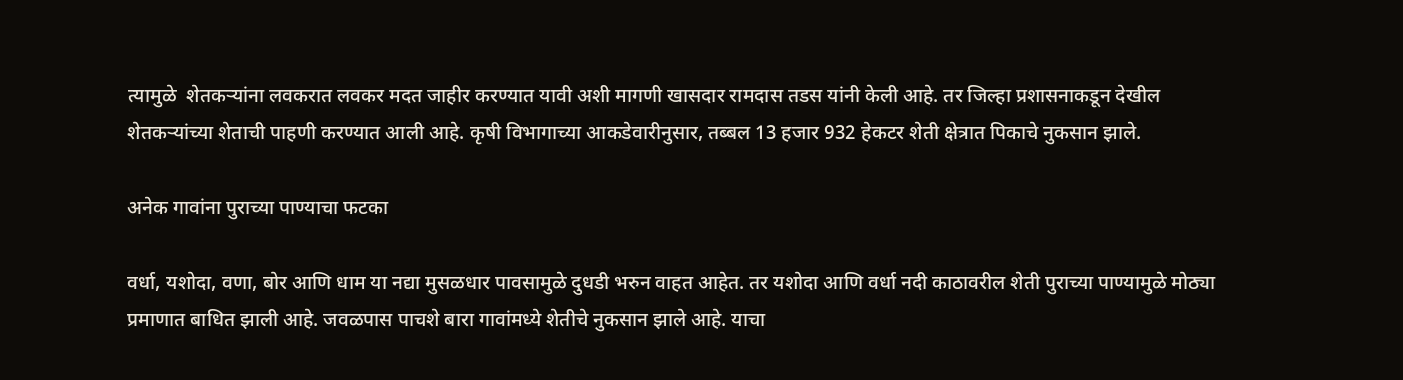त्यामुळे  शेतकऱ्यांना लवकरात लवकर मदत जाहीर करण्यात यावी अशी मागणी खासदार रामदास तडस यांनी केली आहे. तर जिल्हा प्रशासनाकडून देखील शेतकऱ्यांच्या शेताची पाहणी करण्यात आली आहे. कृषी विभागाच्या आकडेवारीनुसार, तब्बल 13 हजार 932 हेकटर शेती क्षेत्रात पिकाचे नुकसान झाले.

अनेक गावांना पुराच्या पाण्याचा फटका

वर्धा, यशोदा, वणा, बोर आणि धाम या नद्या मुसळधार पावसामुळे दुधडी भरुन वाहत आहेत. तर यशोदा आणि वर्धा नदी काठावरील शेती पुराच्या पाण्यामुळे मोठ्या प्रमाणात बाधित झाली आहे. जवळपास पाचशे बारा गावांमध्ये शेतीचे नुकसान झाले आहे. याचा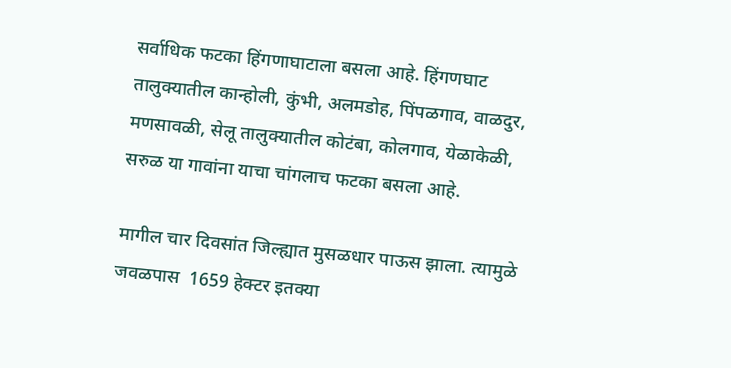सर्वाधिक फटका हिंगणाघाटाला बसला आहे. हिंगणघाट तालुक्यातील कान्होली, कुंभी, अलमडोह, पिंपळगाव, वाळदुर, मणसावळी, सेलू तालुक्यातील कोटंबा, कोलगाव, येळाकेळी,  सरुळ या गावांना याचा चांगलाच फटका बसला आहे.

मागील चार दिवसांत जिल्ह्यात मुसळधार पाऊस झाला. त्यामुळे जवळपास  1659 हेक्टर इतक्या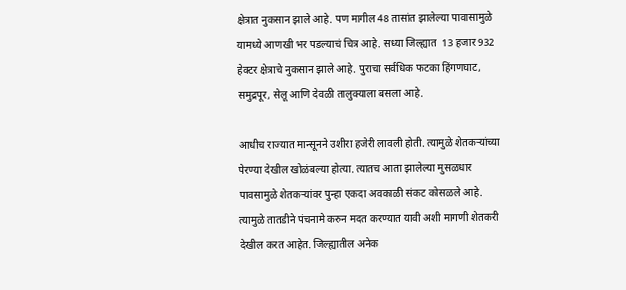क्षेत्रात नुकसान झाले आहे. पण मागील 48 तासांत झालेल्या पावासामुळे यामध्ये आणखी भर पडल्याचं चित्र आहे. सध्या जिल्ह्यात  13 हजार 932 हेक्टर क्षेत्राचे नुकसान झाले आहे. पुराचा सर्वधिक फटका हिंगणघाट, समुद्रपूर, सेलू आणि देवळी तालुक्याला बसला आहे.

आधीच राज्यात मान्सूनने उशीरा हजेरी लावली होती. त्यामुळे शेतकऱ्यांच्या पेरण्या देखील खोळंबल्या होत्या. त्यातच आता झालेल्या मुसळधार पावसामुळे शेतकऱ्यांवर पुन्हा एकदा अवकाळी संकट कोसळले आहे. त्यामुळे तातडीने पंचनामे करुन मदत करण्यात यावी अशी मागणी शेतकरी देखील करत आहेत. जिल्ह्यातील अनेक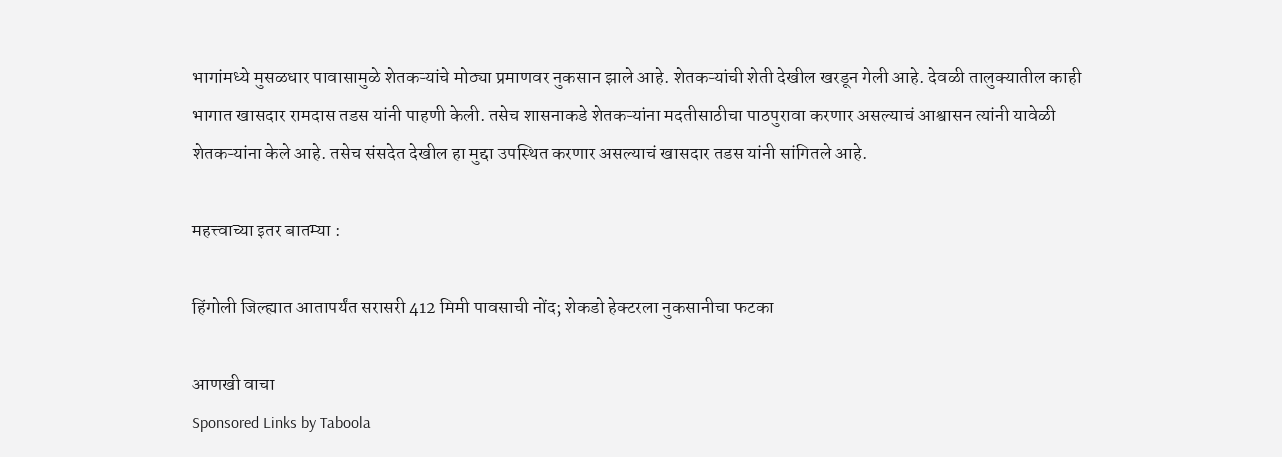भागांमध्ये मुसळधार पावासामुळे शेतकऱ्यांचे मोठ्या प्रमाणवर नुकसान झाले आहे. शेतकऱ्यांची शेती देखील खरडून गेली आहे. देवळी तालुक्यातील काही भागात खासदार रामदास तडस यांनी पाहणी केली. तसेच शासनाकडे शेतकऱ्यांना मदतीसाठीचा पाठपुरावा करणार असल्याचं आश्वासन त्यांनी यावेळी शेतकऱ्यांना केले आहे. तसेच संसदेत देखील हा मुद्दा उपस्थित करणार असल्याचं खासदार तडस यांनी सांगितले आहे.

महत्त्वाच्या इतर बातम्या :

हिंगोली जिल्ह्यात आतापर्यंत सरासरी 412 मिमी पावसाची नोंद; शेकडो हेक्टरला नुकसानीचा फटका

आणखी वाचा
Sponsored Links by Taboola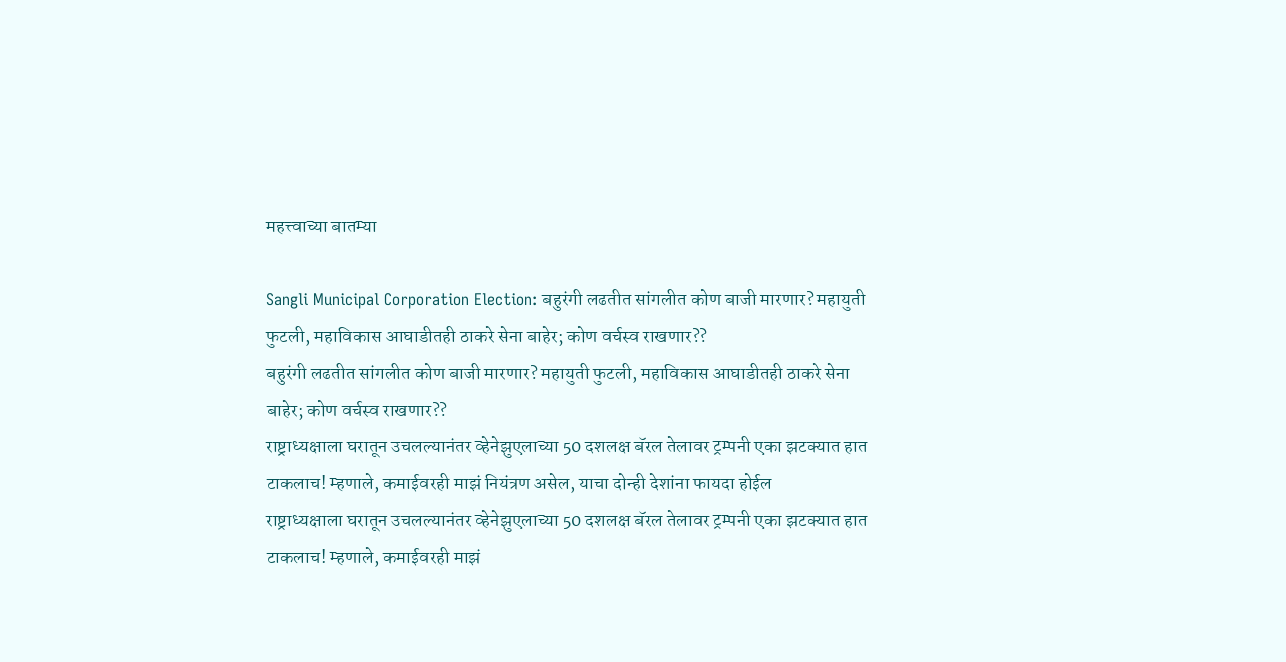महत्त्वाच्या बातम्या

Sangli Municipal Corporation Election: बहुरंगी लढतीत सांगलीत कोण बाजी मारणार? महायुती फुटली, महाविकास आघाडीतही ठाकरे सेना बाहेर; कोण वर्चस्व राखणार??
बहुरंगी लढतीत सांगलीत कोण बाजी मारणार? महायुती फुटली, महाविकास आघाडीतही ठाकरे सेना बाहेर; कोण वर्चस्व राखणार??
राष्ट्राध्यक्षाला घरातून उचलल्यानंतर व्हेनेझुएलाच्या 50 दशलक्ष बॅरल तेलावर ट्रम्पनी एका झटक्यात हात टाकलाच! म्हणाले, कमाईवरही माझं नियंत्रण असेल, याचा दोन्ही देशांना फायदा होईल
राष्ट्राध्यक्षाला घरातून उचलल्यानंतर व्हेनेझुएलाच्या 50 दशलक्ष बॅरल तेलावर ट्रम्पनी एका झटक्यात हात टाकलाच! म्हणाले, कमाईवरही माझं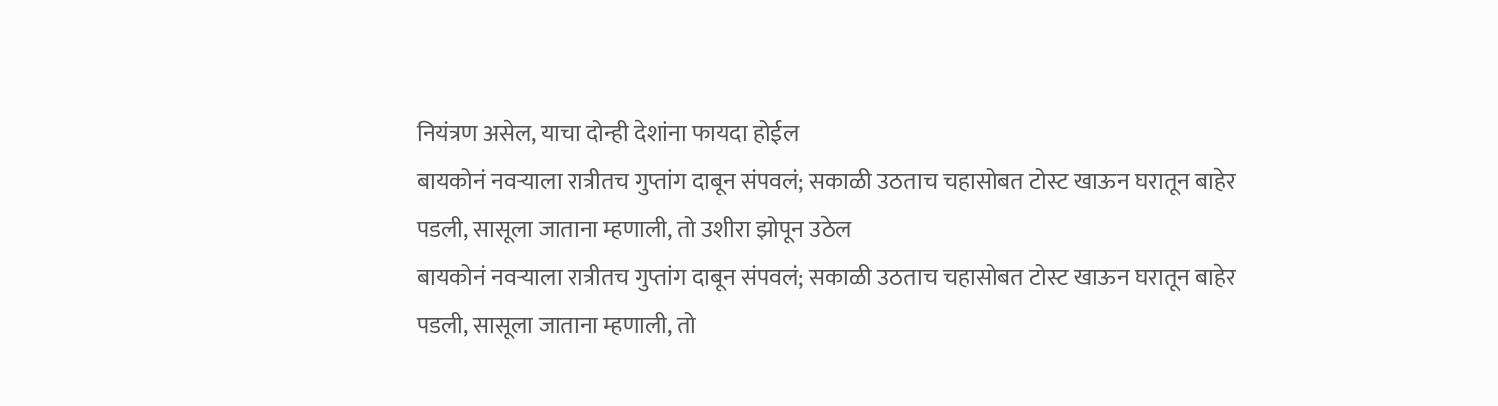नियंत्रण असेल, याचा दोन्ही देशांना फायदा होईल
बायकोनं नवऱ्याला रात्रीतच गुप्तांग दाबून संपवलं; सकाळी उठताच चहासोबत टोस्ट खाऊन घरातून बाहेर पडली, सासूला जाताना म्हणाली, तो उशीरा झोपून उठेल
बायकोनं नवऱ्याला रात्रीतच गुप्तांग दाबून संपवलं; सकाळी उठताच चहासोबत टोस्ट खाऊन घरातून बाहेर पडली, सासूला जाताना म्हणाली, तो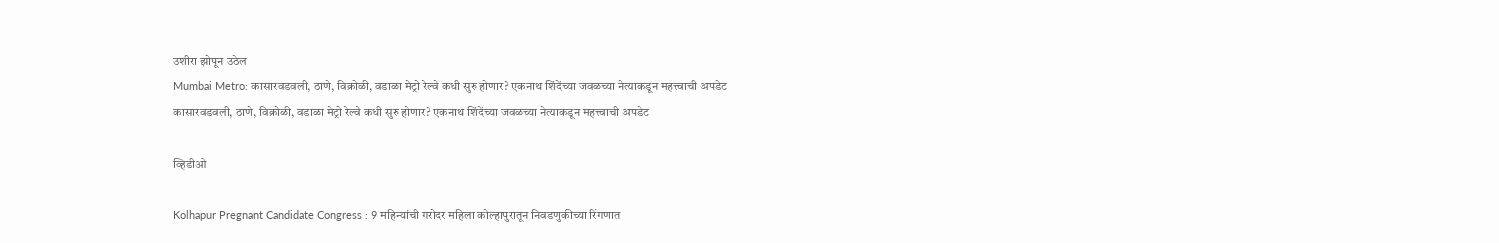उशीरा झोपून उठेल
Mumbai Metro: कासारवडवली, ठाणे, विक्रोळी, वडाळा मेट्रो रेल्वे कधी सुरु होणार? एकनाथ शिंदेंच्या जवळच्या नेत्याकडून महत्त्वाची अपडेट
कासारवडवली, ठाणे, विक्रोळी, वडाळा मेट्रो रेल्वे कधी सुरु होणार? एकनाथ शिंदेंच्या जवळच्या नेत्याकडून महत्त्वाची अपडेट

व्हिडीओ

Kolhapur Pregnant Candidate Congress : 9 महिन्यांची गरोदर महिला कोल्हापुरातून निवडणुकीच्या रिंगणात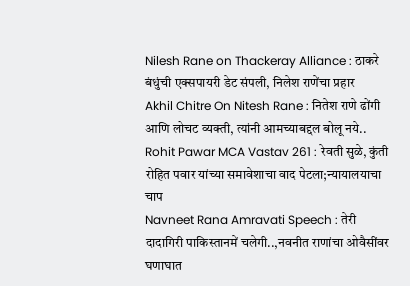Nilesh Rane on Thackeray Alliance : ठाकरे बंधुंची एक्सपायरी डेट संपली, निलेश राणेंचा प्रहार
Akhil Chitre On Nitesh Rane : नितेश राणे ढोंगी आणि लोचट व्यक्ती, त्यांनी आमच्याबद्दल बोलू नये..
Rohit Pawar MCA Vastav 261 : रेवती सुळे, कुंती रोहित पवार यांच्या समावेशाचा वाद पेटला;न्यायालयाचा चाप
Navneet Rana Amravati Speech : तेरी दादागिरी पाकिस्तानमें चलेगी..,नवनीत राणांचा ओवैसींवर घणाघात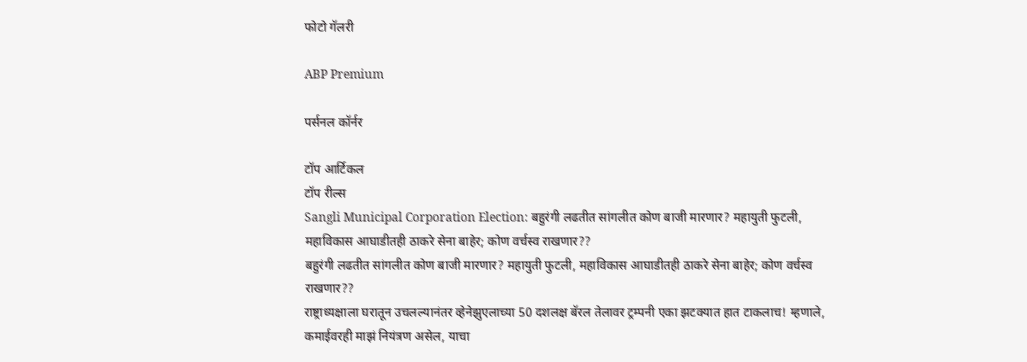फोटो गॅलरी

ABP Premium

पर्सनल कॉर्नर

टॉप आर्टिकल
टॉप रील्स
Sangli Municipal Corporation Election: बहुरंगी लढतीत सांगलीत कोण बाजी मारणार? महायुती फुटली, महाविकास आघाडीतही ठाकरे सेना बाहेर; कोण वर्चस्व राखणार??
बहुरंगी लढतीत सांगलीत कोण बाजी मारणार? महायुती फुटली, महाविकास आघाडीतही ठाकरे सेना बाहेर; कोण वर्चस्व राखणार??
राष्ट्राध्यक्षाला घरातून उचलल्यानंतर व्हेनेझुएलाच्या 50 दशलक्ष बॅरल तेलावर ट्रम्पनी एका झटक्यात हात टाकलाच! म्हणाले, कमाईवरही माझं नियंत्रण असेल, याचा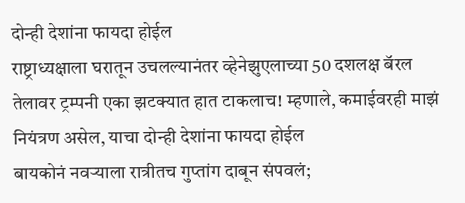दोन्ही देशांना फायदा होईल
राष्ट्राध्यक्षाला घरातून उचलल्यानंतर व्हेनेझुएलाच्या 50 दशलक्ष बॅरल तेलावर ट्रम्पनी एका झटक्यात हात टाकलाच! म्हणाले, कमाईवरही माझं नियंत्रण असेल, याचा दोन्ही देशांना फायदा होईल
बायकोनं नवऱ्याला रात्रीतच गुप्तांग दाबून संपवलं;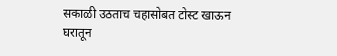सकाळी उठताच चहासोबत टोस्ट खाऊन घरातून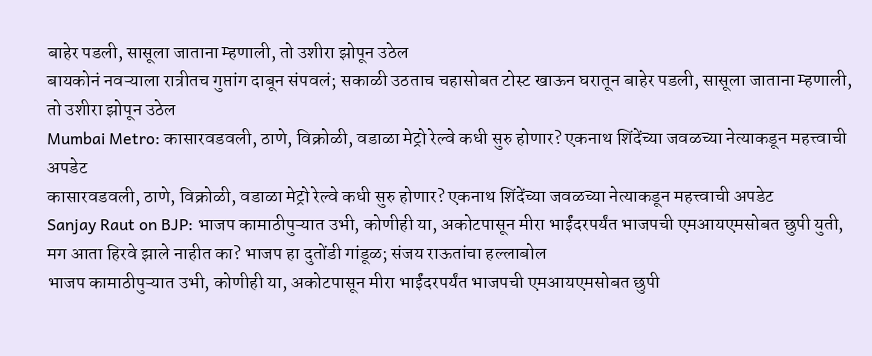बाहेर पडली, सासूला जाताना म्हणाली, तो उशीरा झोपून उठेल
बायकोनं नवऱ्याला रात्रीतच गुप्तांग दाबून संपवलं; सकाळी उठताच चहासोबत टोस्ट खाऊन घरातून बाहेर पडली, सासूला जाताना म्हणाली, तो उशीरा झोपून उठेल
Mumbai Metro: कासारवडवली, ठाणे, विक्रोळी, वडाळा मेट्रो रेल्वे कधी सुरु होणार? एकनाथ शिंदेंच्या जवळच्या नेत्याकडून महत्त्वाची अपडेट
कासारवडवली, ठाणे, विक्रोळी, वडाळा मेट्रो रेल्वे कधी सुरु होणार? एकनाथ शिंदेंच्या जवळच्या नेत्याकडून महत्त्वाची अपडेट
Sanjay Raut on BJP: भाजप कामाठीपुऱ्यात उभी, कोणीही या, अकोटपासून मीरा भाईंदरपर्यंत भाजपची एमआयएमसोबत छुपी युती, मग आता हिरवे झाले नाहीत का? भाजप हा दुतोंडी गांडूळ; संजय राऊतांचा हल्लाबोल
भाजप कामाठीपुऱ्यात उभी, कोणीही या, अकोटपासून मीरा भाईंदरपर्यंत भाजपची एमआयएमसोबत छुपी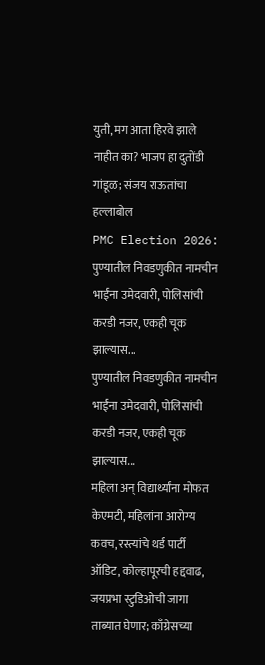युती, मग आता हिरवे झाले नाहीत का? भाजप हा दुतोंडी गांडूळ; संजय राऊतांचा हल्लाबोल
PMC Election 2026: पुण्यातील निवडणुकीत नामचीन भाईंना उमेदवारी, पोलिसांची करडी नजर, एकही चूक झाल्यास...
पुण्यातील निवडणुकीत नामचीन भाईंना उमेदवारी, पोलिसांची करडी नजर, एकही चूक झाल्यास...
महिला अन् विद्यार्थ्यांना मोफत केएमटी, महिलांना आरोग्य कवच, रस्त्यांचे थर्ड पार्टी ऑडिट, कोल्हापूरची हद्दवाढ, जयप्रभा स्टुडिओची जागा ताब्यात घेणार; काँग्रेसच्या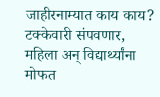जाहीरनाम्यात काय काय?
टक्केवारी संपवणार, महिला अन् विद्यार्थ्यांना मोफत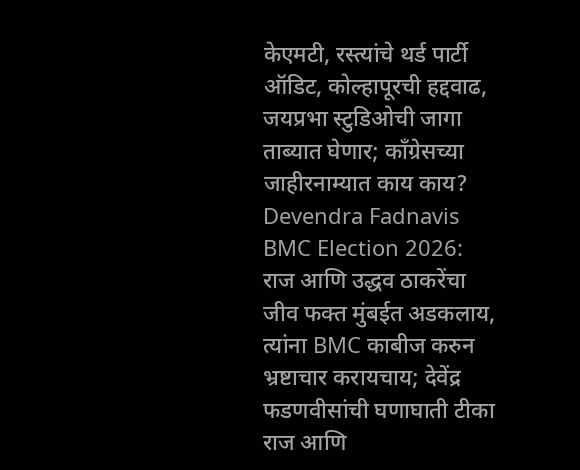केएमटी, रस्त्यांचे थर्ड पार्टी ऑडिट, कोल्हापूरची हद्दवाढ, जयप्रभा स्टुडिओची जागा ताब्यात घेणार; काँग्रेसच्या जाहीरनाम्यात काय काय?
Devendra Fadnavis BMC Election 2026: राज आणि उद्धव ठाकरेंचा जीव फक्त मुंबईत अडकलाय, त्यांना BMC काबीज करुन भ्रष्टाचार करायचाय; देवेंद्र फडणवीसांची घणाघाती टीका
राज आणि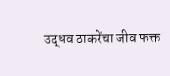उद्धव ठाकरेंचा जीव फक्त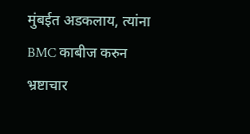मुंबईत अडकलाय, त्यांना BMC काबीज करुन भ्रष्टाचार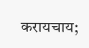करायचाय;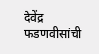देवेंद्र फडणवीसांची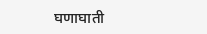घणाघाती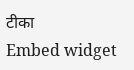टीका
Embed widget